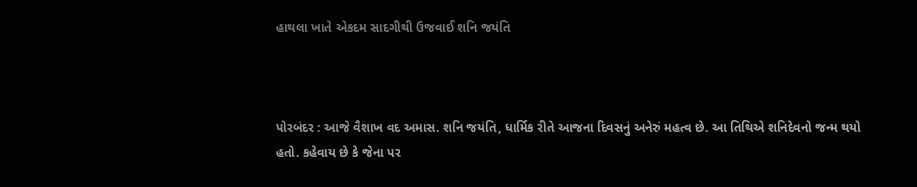હાથલા ખાતે એકદમ સાદગીથી ઉજવાઈ શનિ જયંતિ



પોરબંદર : આજે વૈશાખ વદ અમાસ. શનિ જયંતિ, ધાર્મિક રીતે આજના દિવસનું અનેરું મહત્વ છે. આ તિથિએ શનિદેવનો જન્મ થયો હતો. કહેવાય છે કે જેના પર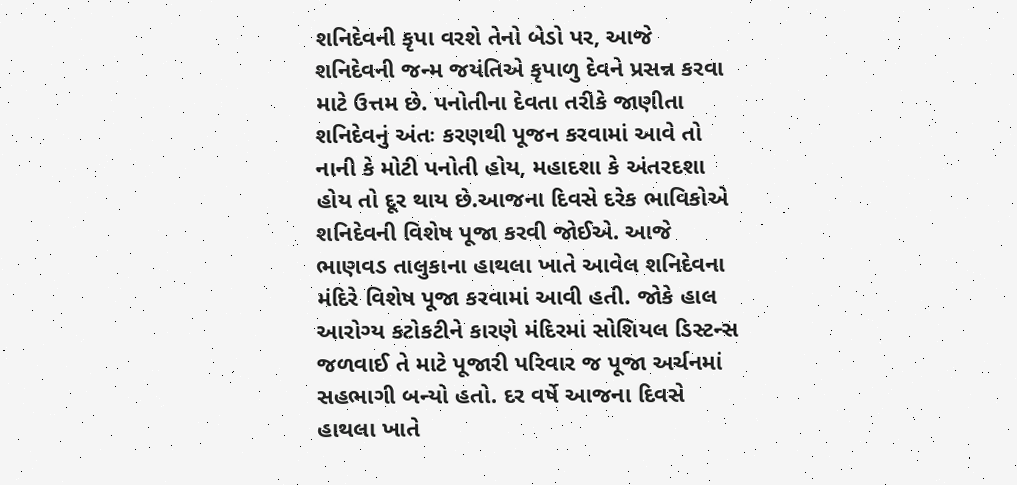શનિદેવની કૃપા વરશે તેનો બેડો પર, આજે શનિદેવની જન્મ જયંતિએ કૃપાળુ દેવને પ્રસન્ન કરવા માટે ઉત્તમ છે. પનોતીના દેવતા તરીકે જાણીતા શનિદેવનું અંતઃ કરણથી પૂજન કરવામાં આવે તો નાની કે મોટી પનોતી હોય, મહાદશા કે અંતરદશા હોય તો દૂર થાય છે.આજના દિવસે દરેક ભાવિકોએ શનિદેવની વિશેષ પૂજા કરવી જોઈએ. આજે ભાણવડ તાલુકાના હાથલા ખાતે આવેલ શનિદેવના મંદિરે વિશેષ પૂજા કરવામાં આવી હતી. જોકે હાલ આરોગ્ય કટોકટીને કારણે મંદિરમાં સોશિયલ ડિસ્ટન્સ જળવાઈ તે માટે પૂજારી પરિવાર જ પૂજા અર્ચનમાં સહભાગી બન્યો હતો. દર વર્ષે આજના દિવસે હાથલા ખાતે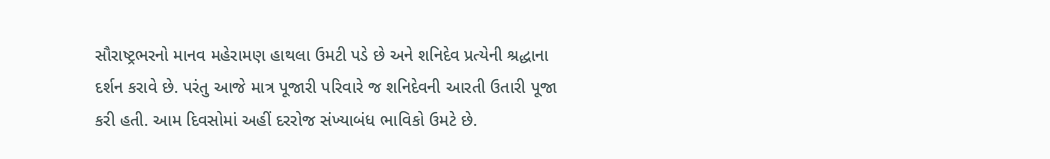સૌરાષ્ટ્રભરનો માનવ મહેરામણ હાથલા ઉમટી પડે છે અને શનિદેવ પ્રત્યેની શ્રદ્ધાના દર્શન કરાવે છે. પરંતુ આજે માત્ર પૂજારી પરિવારે જ શનિદેવની આરતી ઉતારી પૂજા કરી હતી. આમ દિવસોમાં અહીં દરરોજ સંખ્યાબંધ ભાવિકો ઉમટે છે.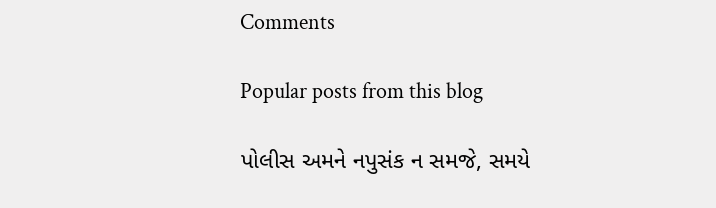Comments

Popular posts from this blog

પોલીસ અમને નપુસંક ન સમજે, સમયે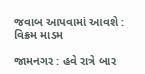જવાબ આપવામાં આવશે : વિક્રમ માડમ

જામનગર : હવે રાત્રે બાર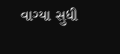વાગ્યા સુધી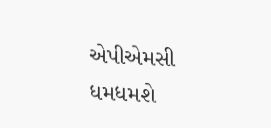એપીએમસી ધમધમશે